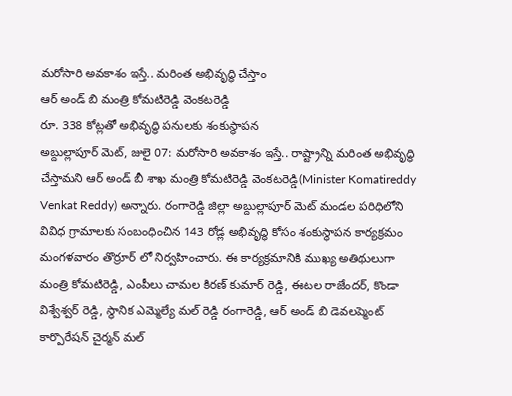మరోసారి అవకాశం ఇస్తే.. మరింత అభివృద్ధి చేస్తాం
ఆర్ అండ్ బి మంత్రి కోమటిరెడ్డి వెంకటరెడ్డి
రూ. 338 కోట్లతో అభివృద్ధి పనులకు శంకుస్థాపన
అబ్దుల్లాపూర్ మెట్, జులై 07: మరోసారి అవకాశం ఇస్తే.. రాష్ట్రాన్ని మరింత అభివృద్ధి చేస్తామని ఆర్ అండ్ బీ శాఖ మంత్రి కోమటిరెడ్డి వెంకటరెడ్డి(Minister Komatireddy Venkat Reddy) అన్నారు. రంగారెడ్డి జిల్లా అబ్దుల్లాపూర్ మెట్ మండల పరిధిలోని వివిధ గ్రామాలకు సంబంధించిన 143 రోడ్ల అభివృద్ధి కోసం శంకుస్థాపన కార్యక్రమం మంగళవారం తొర్రూర్ లో నిర్వహించారు. ఈ కార్యక్రమానికి ముఖ్య అతిథులుగా మంత్రి కోమటిరెడ్డి, ఎంపీలు చామల కిరణ్ కుమార్ రెడ్డి, ఈటల రాజేందర్, కొండా విశ్వేశ్వర్ రెడ్డి, స్థానిక ఎమ్మెల్యే మల్ రెడ్డి రంగారెడ్డి, ఆర్ అండ్ బి డెవలప్మెంట్ కార్పొరేషన్ చైర్మన్ మల్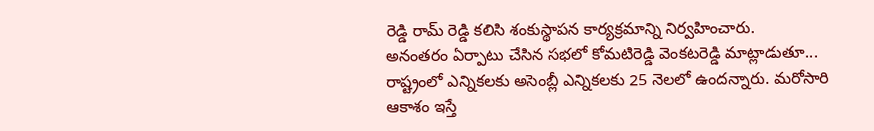రెడ్డి రామ్ రెడ్డి కలిసి శంకుస్థాపన కార్యక్రమాన్ని నిర్వహించారు.
అనంతరం ఏర్పాటు చేసిన సభలో కోమటిరెడ్డి వెంకటరెడ్డి మాట్లాడుతూ... రాష్ట్రంలో ఎన్నికలకు అసెంబ్లీ ఎన్నికలకు 25 నెలలో ఉందన్నారు. మరోసారి ఆకాశం ఇస్తే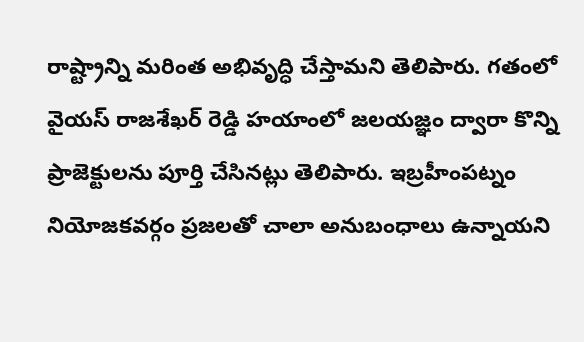రాష్ట్రాన్ని మరింత అభివృద్ధి చేస్తామని తెలిపారు. గతంలో వైయస్ రాజశేఖర్ రెడ్డి హయాంలో జలయజ్ఞం ద్వారా కొన్ని ప్రాజెక్టులను పూర్తి చేసినట్లు తెలిపారు. ఇబ్రహీంపట్నం నియోజకవర్గం ప్రజలతో చాలా అనుబంధాలు ఉన్నాయని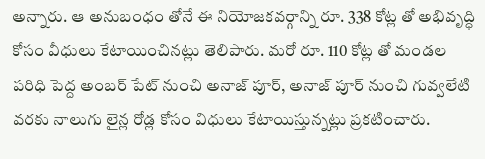అన్నారు. ఆ అనుబంధం తోనే ఈ నియోజకవర్గాన్ని రూ. 338 కోట్ల తో అభివృద్ధి కోసం వీధులు కేటాయించినట్లు తెలిపారు. మరో రూ. 110 కోట్ల తో మండల పరిధి పెద్ద అంబర్ పేట్ నుంచి అనాజ్ పూర్, అనాజ్ పూర్ నుంచి గువ్వలేటి వరకు నాలుగు లైన్ల రోడ్ల కోసం విధులు కేటాయిస్తున్నట్లు ప్రకటించారు.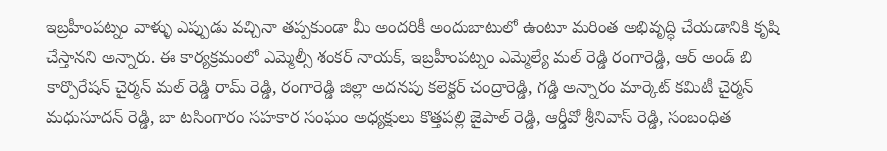ఇబ్రహీంపట్నం వాళ్ళు ఎప్పుడు వచ్చినా తప్పకుండా మీ అందరికీ అందుబాటులో ఉంటూ మరింత అభివృద్ధి చేయడానికి కృషి చేస్తానని అన్నారు. ఈ కార్యక్రమంలో ఎమ్మెల్సీ శంకర్ నాయక్, ఇబ్రహీంపట్నం ఎమ్మెల్యే మల్ రెడ్డి రంగారెడ్డి, ఆర్ అండ్ బి కార్పొరేషన్ చైర్మన్ మల్ రెడ్డి రామ్ రెడ్డి, రంగారెడ్డి జిల్లా అదనపు కలెక్టర్ చంద్రారెడ్డి, గడ్డి అన్నారం మార్కెట్ కమిటీ చైర్మన్ మధుసూదన్ రెడ్డి, బా టసింగారం సహకార సంఘం అధ్యక్షులు కొత్తపల్లి జైపాల్ రెడ్డి, ఆర్డీవో శ్రీనివాస్ రెడ్డి, సంబంధిత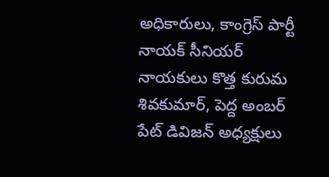అధికారులు, కాంగ్రెస్ పార్టీ నాయక్ సీనియర్ నాయకులు కొత్త కురుమ శివకుమార్, పెద్ద అంబర్ పేట్ డివిజన్ అధ్యక్షులు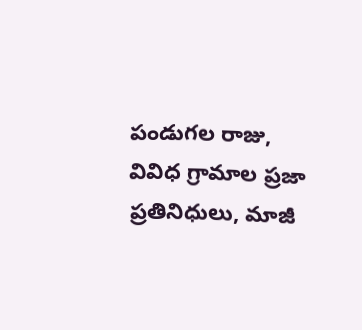పండుగల రాజు, వివిధ గ్రామాల ప్రజా ప్రతినిధులు, మాజీ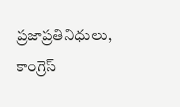ప్రజాప్రతినిధులు, కాంగ్రెస్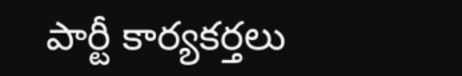పార్టీ కార్యకర్తలు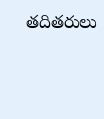తదితరులు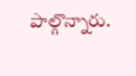పాల్గొన్నారు.